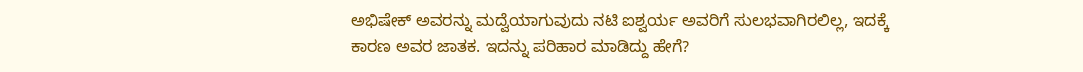ಅಭಿಷೇಕ್ ಅವರನ್ನು ಮದ್ವೆಯಾಗುವುದು ನಟಿ ಐಶ್ವರ್ಯ ಅವರಿಗೆ ಸುಲಭವಾಗಿರಲಿಲ್ಲ, ಇದಕ್ಕೆ ಕಾರಣ ಅವರ ಜಾತಕ. ಇದನ್ನು ಪರಿಹಾರ ಮಾಡಿದ್ದು ಹೇಗೆ?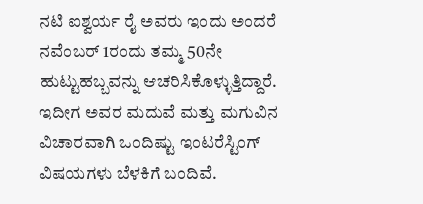ನಟಿ ಐಶ್ವರ್ಯ ರೈ ಅವರು ಇಂದು ಅಂದರೆ ನವೆಂಬರ್ 1ರಂದು ತಮ್ಮ 50ನೇ ಹುಟ್ಟುಹಬ್ಬವನ್ನು ಆಚರಿಸಿಕೊಳ್ಳುತ್ತಿದ್ದಾರೆ. ಇದೀಗ ಅವರ ಮದುವೆ ಮತ್ತು ಮಗುವಿನ ವಿಚಾರವಾಗಿ ಒಂದಿಷ್ಟು ಇಂಟರೆಸ್ಟಿಂಗ್ ವಿಷಯಗಳು ಬೆಳಕಿಗೆ ಬಂದಿವೆ.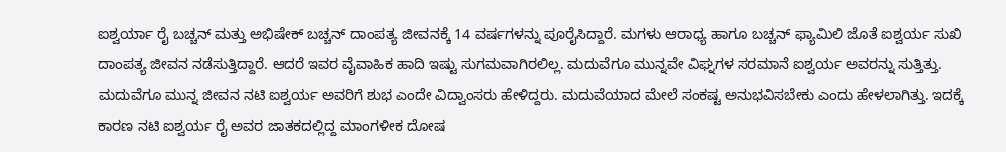ಐಶ್ವರ್ಯಾ ರೈ ಬಚ್ಚನ್ ಮತ್ತು ಅಭಿಷೇಕ್ ಬಚ್ಚನ್ ದಾಂಪತ್ಯ ಜೀವನಕ್ಕೆ 14 ವರ್ಷಗಳನ್ನು ಪೂರೈಸಿದ್ದಾರೆ. ಮಗಳು ಆರಾಧ್ಯ ಹಾಗೂ ಬಚ್ಚನ್ ಫ್ಯಾಮಿಲಿ ಜೊತೆ ಐಶ್ವರ್ಯ ಸುಖಿ ದಾಂಪತ್ಯ ಜೀವನ ನಡೆಸುತ್ತಿದ್ದಾರೆ. ಆದರೆ ಇವರ ವೈವಾಹಿಕ ಹಾದಿ ಇಷ್ಟು ಸುಗಮವಾಗಿರಲಿಲ್ಲ. ಮದುವೆಗೂ ಮುನ್ನವೇ ವಿಘ್ನಗಳ ಸರಮಾನೆ ಐಶ್ವರ್ಯ ಅವರನ್ನು ಸುತ್ತಿತ್ತು. ಮದುವೆಗೂ ಮುನ್ನ ಜೀವನ ನಟಿ ಐಶ್ವರ್ಯ ಅವರಿಗೆ ಶುಭ ಎಂದೇ ವಿದ್ವಾಂಸರು ಹೇಳಿದ್ದರು. ಮದುವೆಯಾದ ಮೇಲೆ ಸಂಕಷ್ಟ ಅನುಭವಿಸಬೇಕು ಎಂದು ಹೇಳಲಾಗಿತ್ತು. ಇದಕ್ಕೆ ಕಾರಣ ನಟಿ ಐಶ್ವರ್ಯ ರೈ ಅವರ ಜಾತಕದಲ್ಲಿದ್ದ ಮಾಂಗಳೀಕ ದೋಷ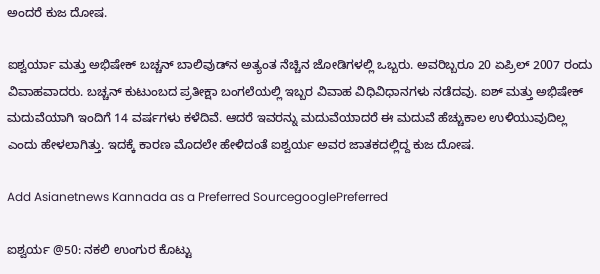ಅಂದರೆ ಕುಜ ದೋಷ.

ಐಶ್ವರ್ಯಾ ಮತ್ತು ಅಭಿಷೇಕ್ ಬಚ್ಚನ್ ಬಾಲಿವುಡ್‌ನ ಅತ್ಯಂತ ನೆಚ್ಚಿನ ಜೋಡಿಗಳಲ್ಲಿ ಒಬ್ಬರು. ಅವರಿಬ್ಬರೂ 20 ಏಪ್ರಿಲ್ 2007 ರಂದು ವಿವಾಹವಾದರು. ಬಚ್ಚನ್ ಕುಟುಂಬದ ಪ್ರತೀಕ್ಷಾ ಬಂಗಲೆಯಲ್ಲಿ ಇಬ್ಬರ ವಿವಾಹ ವಿಧಿವಿಧಾನಗಳು ನಡೆದವು. ಐಶ್ ಮತ್ತು ಅಭಿಷೇಕ್ ಮದುವೆಯಾಗಿ ಇಂದಿಗೆ 14 ವರ್ಷಗಳು ಕಳೆದಿವೆ. ಆದರೆ ಇವರನ್ನು ಮದುವೆಯಾದರೆ ಈ ಮದುವೆ ಹೆಚ್ಚುಕಾಲ ಉಳಿಯುವುದಿಲ್ಲ ಎಂದು ಹೇಳಲಾಗಿತ್ತು. ಇದಕ್ಕೆ ಕಾರಣ ಮೊದಲೇ ಹೇಳಿದಂತೆ ಐಶ್ವರ್ಯ ಅವರ ಜಾತಕದಲ್ಲಿದ್ದ ಕುಜ ದೋಷ.

Add Asianetnews Kannada as a Preferred SourcegooglePreferred

ಐಶ್ವರ್ಯ @50: ನಕಲಿ ಉಂಗುರ ಕೊಟ್ಟು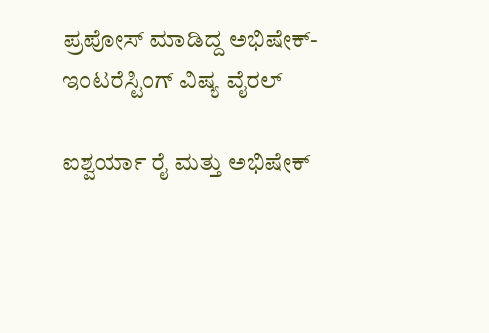ಪ್ರಪೋಸ್ ಮಾಡಿದ್ದ ಅಭಿಷೇಕ್- ಇಂಟರೆಸ್ಟಿಂಗ್ ವಿಷ್ಯ ವೈರಲ್

ಐಶ್ವರ್ಯಾ ರೈ ಮತ್ತು ಅಭಿಷೇಕ್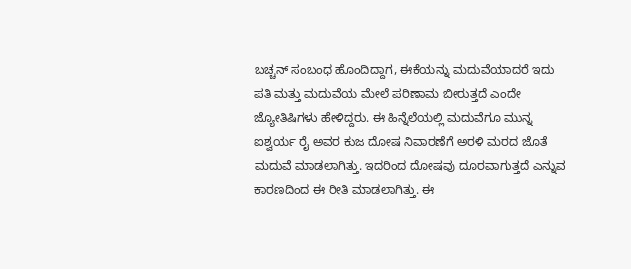ಬಚ್ಚನ್ ಸಂಬಂಧ ಹೊಂದಿದ್ದಾಗ, ಈಕೆಯನ್ನು ಮದುವೆಯಾದರೆ ಇದು ಪತಿ ಮತ್ತು ಮದುವೆಯ ಮೇಲೆ ಪರಿಣಾಮ ಬೀರುತ್ತದೆ ಎಂದೇ ಜ್ಯೋತಿಷಿಗಳು ಹೇಳಿದ್ದರು. ಈ ಹಿನ್ನೆಲೆಯಲ್ಲಿ ಮದುವೆಗೂ ಮುನ್ನ ಐಶ್ವರ್ಯ ರೈ ಅವರ ಕುಜ ದೋಷ ನಿವಾರಣೆಗೆ ಅರಳಿ ಮರದ ಜೊತೆ ಮದುವೆ ಮಾಡಲಾಗಿತ್ತು. ಇದರಿಂದ ದೋಷವು ದೂರವಾಗುತ್ತದೆ ಎನ್ನುವ ಕಾರಣದಿಂದ ಈ ರೀತಿ ಮಾಡಲಾಗಿತ್ತು. ಈ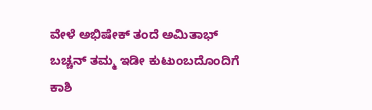ವೇಳೆ ಅಭಿಷೇಕ್ ತಂದೆ ಅಮಿತಾಭ್ ಬಚ್ಚನ್ ತಮ್ಮ ಇಡೀ ಕುಟುಂಬದೊಂದಿಗೆ ಕಾಶಿ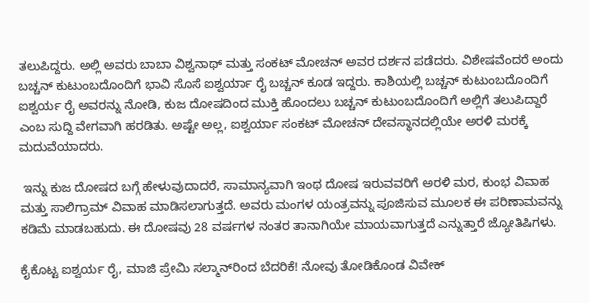ತಲುಪಿದ್ದರು. ಅಲ್ಲಿ ಅವರು ಬಾಬಾ ವಿಶ್ವನಾಥ್ ಮತ್ತು ಸಂಕಟ್ ಮೋಚನ್ ಅವರ ದರ್ಶನ ಪಡೆದರು. ವಿಶೇಷವೆಂದರೆ ಅಂದು ಬಚ್ಚನ್ ಕುಟುಂಬದೊಂದಿಗೆ ಭಾವಿ ಸೊಸೆ ಐಶ್ವರ್ಯಾ ರೈ ಬಚ್ಚನ್ ಕೂಡ ಇದ್ದರು. ಕಾಶಿಯಲ್ಲಿ ಬಚ್ಚನ್ ಕುಟುಂಬದೊಂದಿಗೆ ಐಶ್ವರ್ಯ ರೈ ಅವರನ್ನು ನೋಡಿ, ಕುಜ ದೋಷದಿಂದ ಮುಕ್ತಿ ಹೊಂದಲು ಬಚ್ಚನ್ ಕುಟುಂಬದೊಂದಿಗೆ ಅಲ್ಲಿಗೆ ತಲುಪಿದ್ದಾರೆ ಎಂಬ ಸುದ್ದಿ ವೇಗವಾಗಿ ಹರಡಿತು. ಅಷ್ಟೇ ಅಲ್ಲ, ಐಶ್ವರ್ಯಾ ಸಂಕಟ್ ಮೋಚನ್ ದೇವಸ್ಥಾನದಲ್ಲಿಯೇ ಅರಳಿ ಮರಕ್ಕೆ ಮದುವೆಯಾದರು.

 ಇನ್ನು ಕುಜ ದೋಷದ ಬಗ್ಗೆ ಹೇಳುವುದಾದರೆ, ಸಾಮಾನ್ಯವಾಗಿ ಇಂಥ ದೋಷ ಇರುವವರಿಗೆ ಅರಳಿ ಮರ, ಕುಂಭ ವಿವಾಹ ಮತ್ತು ಸಾಲಿಗ್ರಾಮ್ ವಿವಾಹ ಮಾಡಿಸಲಾಗುತ್ತದೆ. ಅವರು ಮಂಗಳ ಯಂತ್ರವನ್ನು ಪೂಜಿಸುವ ಮೂಲಕ ಈ ಪರಿಣಾಮವನ್ನು ಕಡಿಮೆ ಮಾಡಬಹುದು. ಈ ದೋಷವು 28 ವರ್ಷಗಳ ನಂತರ ತಾನಾಗಿಯೇ ಮಾಯವಾಗುತ್ತದೆ ಎನ್ನುತ್ತಾರೆ ಜ್ಯೋತಿಷಿಗಳು.

ಕೈಕೊಟ್ಟ ಐಶ್ವರ್ಯ ರೈ, ಮಾಜಿ ಪ್ರೇಮಿ ಸಲ್ಮಾನ್‌ರಿಂದ ಬೆದರಿಕೆ! ನೋವು ತೋಡಿಕೊಂಡ ವಿವೇಕ್‌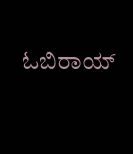ಓಬಿರಾಯ್‌